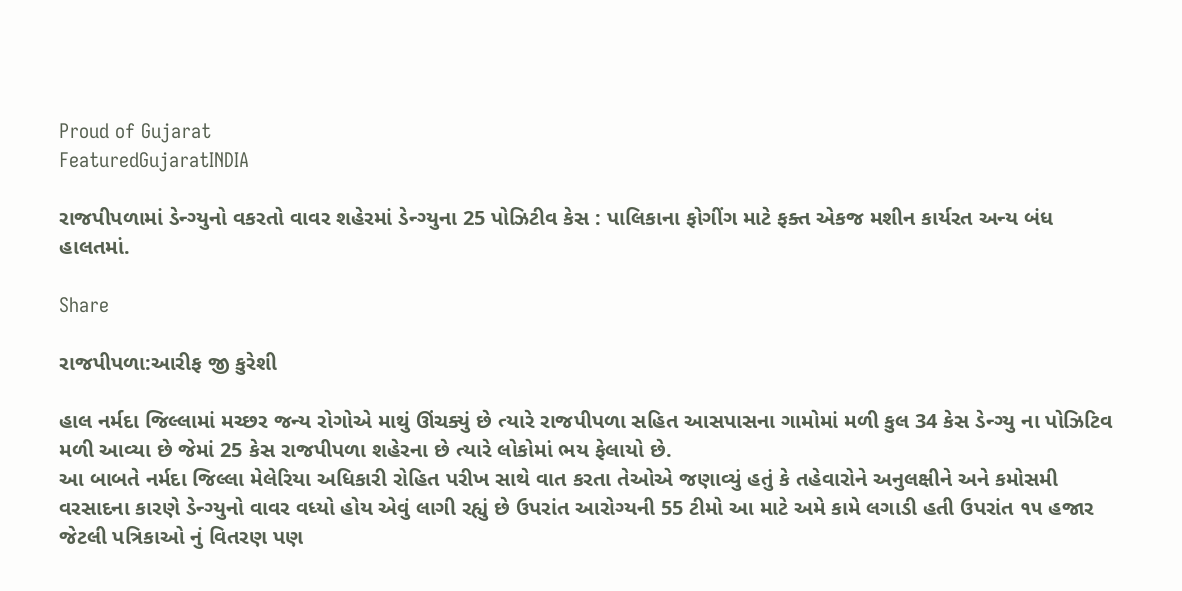Proud of Gujarat
FeaturedGujaratINDIA

રાજપીપળામાં ડેન્ગ્યુનો વકરતો વાવર શહેરમાં ડેન્ગ્યુના 25 પોઝિટીવ કેસ : પાલિકાના ફોગીંગ માટે ફક્ત એકજ મશીન કાર્યરત અન્ય બંધ હાલતમાં.

Share

રાજપીપળા:આરીફ જી કુરેશી

હાલ નર્મદા જિલ્લામાં મચ્છર જન્ય રોગોએ માથું ઊંચક્યું છે ત્યારે રાજપીપળા સહિત આસપાસના ગામોમાં મળી કુલ 34 કેસ ડેન્ગ્યુ ના પોઝિટિવ મળી આવ્યા છે જેમાં 25 કેસ રાજપીપળા શહેરના છે ત્યારે લોકોમાં ભય ફેલાયો છે.
આ બાબતે નર્મદા જિલ્લા મેલેરિયા અધિકારી રોહિત પરીખ સાથે વાત કરતા તેઓએ જણાવ્યું હતું કે તહેવારોને અનુલક્ષીને અને કમોસમી વરસાદના કારણે ડેન્ગ્યુનો વાવર વધ્યો હોય એવું લાગી રહ્યું છે ઉપરાંત આરોગ્યની 55 ટીમો આ માટે અમે કામે લગાડી હતી ઉપરાંત ૧૫ હજાર જેટલી પત્રિકાઓ નું વિતરણ પણ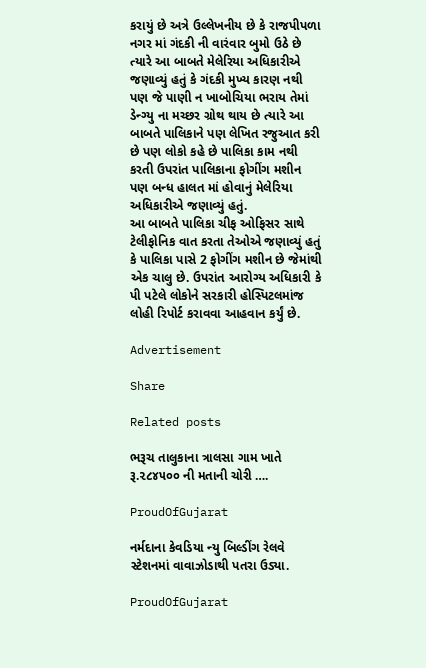કરાયું છે અત્રે ઉલ્લેખનીય છે કે રાજપીપળા નગર માં ગંદકી ની વારંવાર બુમો ઉઠે છે ત્યારે આ બાબતે મેલેરિયા અધિકારીએ જણાવ્યું હતું કે ગંદકી મુખ્ય કારણ નથી પણ જે પાણી ન ખાબોચિયા ભરાય તેમાં ડેન્ગ્યુ ના મચ્છર ગ્રોથ થાય છે ત્યારે આ બાબતે પાલિકાને પણ લેખિત રજુઆત કરી છે પણ લોકો કહે છે પાલિકા કામ નથી કરતી ઉપરાંત પાલિકાના ફોગીંગ મશીન પણ બન્ધ હાલત માં હોવાનું મેલેરિયા અધિકારીએ જણાવ્યું હતું.
આ બાબતે પાલિકા ચીફ ઓફિસર સાથે ટેલીફોનિક વાત કરતા તેઓએ જણાવ્યું હતું કે પાલિકા પાસે 2 ફોગીંગ મશીન છે જેમાંથી એક ચાલુ છે. ઉપરાંત આરોગ્ય અધિકારી કે પી પટેલે લોકોને સરકારી હોસ્પિટલમાંજ લોહી રિપોર્ટ કરાવવા આહવાન કર્યું છે.

Advertisement

Share

Related posts

ભરૂચ તાલુકાના ત્રાલસા ગામ ખાતે રૂ.૨૮૪૫૦૦ ની મતાની ચોરી ….

ProudOfGujarat

નર્મદાના કેવડિયા ન્યુ બિલ્ડીંગ રેલવે સ્ટેશનમાં વાવાઝોડાથી પતરા ઉડ્યા.

ProudOfGujarat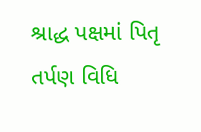શ્રાદ્ધ પક્ષમાં પિતૃ તર્પણ વિધિ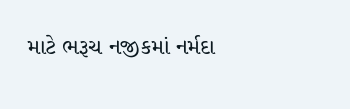માટે ભરૂચ નજીકમાં નર્મદા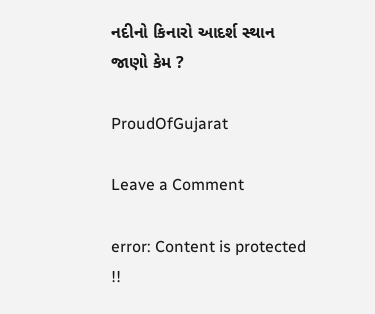નદીનો કિનારો આદર્શ સ્થાન જાણો કેમ ?

ProudOfGujarat

Leave a Comment

error: Content is protected !!